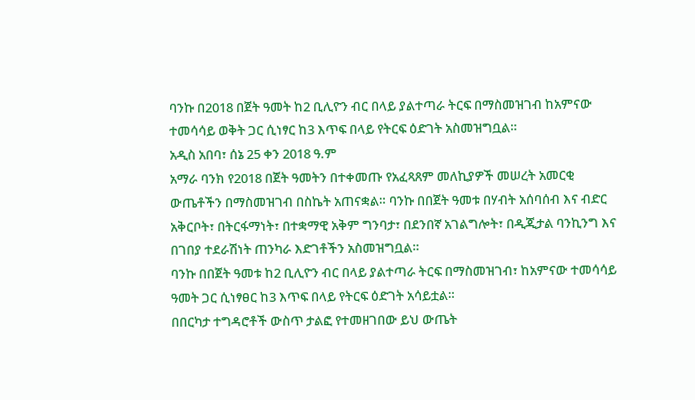ባንኩ በ2018 በጀት ዓመት ከ2 ቢሊዮን ብር በላይ ያልተጣራ ትርፍ በማስመዝገብ ከአምናው ተመሳሳይ ወቅት ጋር ሲነፃር ከ3 እጥፍ በላይ የትርፍ ዕድገት አስመዝግቧል።
አዲስ አበባ፣ ሰኔ 25 ቀን 2018 ዓ.ም
አማራ ባንክ የ2018 በጀት ዓመትን በተቀመጡ የአፈጻጸም መለኪያዎች መሠረት አመርቂ ውጤቶችን በማስመዝገብ በስኬት አጠናቋል። ባንኩ በበጀት ዓመቱ በሃብት አሰባሰብ እና ብድር አቅርቦት፣ በትርፋማነት፣ በተቋማዊ አቅም ግንባታ፣ በደንበኛ አገልግሎት፣ በዲጂታል ባንኪንግ እና በገበያ ተደራሽነት ጠንካራ እድገቶችን አስመዝግቧል።
ባንኩ በበጀት ዓመቱ ከ2 ቢሊዮን ብር በላይ ያልተጣራ ትርፍ በማስመዝገብ፣ ከአምናው ተመሳሳይ ዓመት ጋር ሲነፃፀር ከ3 እጥፍ በላይ የትርፍ ዕድገት አሳይቷል።
በበርካታ ተግዳሮቶች ውስጥ ታልፎ የተመዘገበው ይህ ውጤት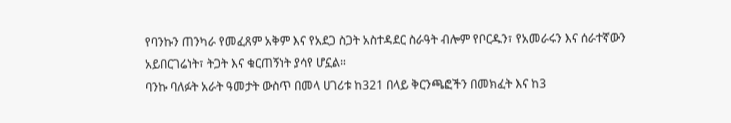የባንኩን ጠንካራ የመፈጸም አቅም እና የአደጋ ስጋት አስተዳደር ስራዓት ብሎም የቦርዱን፣ የአመራሩን እና ሰራተኛውን አይበርገሬነት፣ ትጋት እና ቁርጠኝነት ያሳየ ሆኗል።
ባንኩ ባለፉት አራት ዓመታት ውስጥ በመላ ሀገሪቱ ከ321 በላይ ቅርንጫፎችን በመክፈት እና ከ3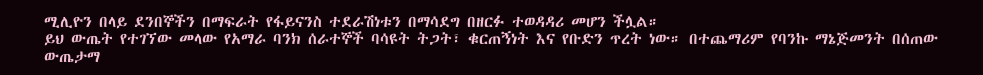ሚሊዮን በላይ ደንበኞችን በማፍራት የፋይናንስ ተደራሽነቱን በማሳደግ በዘርፉ ተወዳዳሪ መሆን ችሏል።
ይህ ውጤት የተገኘው መላው የአማራ ባንክ ሰራተኞች ባሳዩት ትጋት፣ ቁርጠኝነት እና የቡድን ጥረት ነው። በተጨማሪም የባንኩ ማኔጅመንት በሰጠው ውጤታማ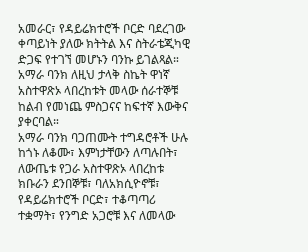አመራር፣ የዳይሬክተሮች ቦርድ ባደረገው ቀጣይነት ያለው ክትትል እና ስትራቴጂካዊ ድጋፍ የተገኘ መሆኑን ባንኩ ይገልጻል። አማራ ባንክ ለዚህ ታላቅ ስኬት ዋነኛ አስተዋጽኦ ላበረከቱት መላው ሰራተኞቹ ከልብ የመነጨ ምስጋናና ከፍተኛ እውቅና ያቀርባል።
አማራ ባንክ ባጋጠሙት ተግዳሮቶች ሁሉ ከጎኑ ለቆሙ፣ እምነታቸውን ለጣሉበት፣ ለውጤቱ የጋራ አስተዋጽኦ ላበረከቱ ክቡራን ደንበኞቹ፣ ባለአክሲዮኖቹ፣ የዳይሬክተሮች ቦርድ፣ ተቆጣጣሪ ተቋማት፣ የንግድ አጋሮቹ እና ለመላው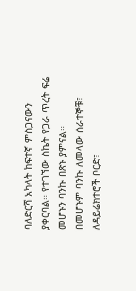ባለድርሻ አካላት ከፍተኛ ምስጋናውን ያቀርባል። የተገኘው ስኬት የጋራ ጥረት ፍሬ መሆኑን ባንኩ በጽኑ ያምናል።
በመሆኑም ባንኩ ለመላው ሰራተኞቹ፣ ለዳይሬክተሮች ቦርድ፣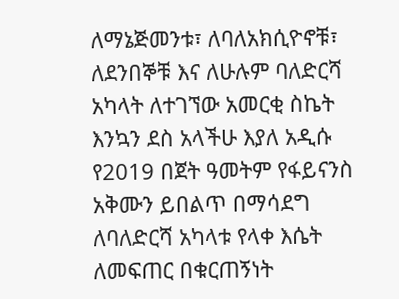ለማኔጅመንቱ፣ ለባለአክሲዮኖቹ፣ ለደንበኞቹ እና ለሁሉም ባለድርሻ አካላት ለተገኘው አመርቂ ስኬት እንኳን ደስ አላችሁ እያለ አዲሱ የ2019 በጀት ዓመትም የፋይናንስ አቅሙን ይበልጥ በማሳደግ ለባለድርሻ አካላቱ የላቀ እሴት ለመፍጠር በቁርጠኝነት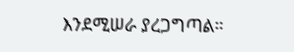እንደሚሠራ ያረጋግጣል።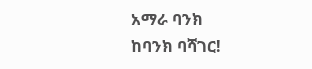አማራ ባንክ
ከባንክ ባሻገር!